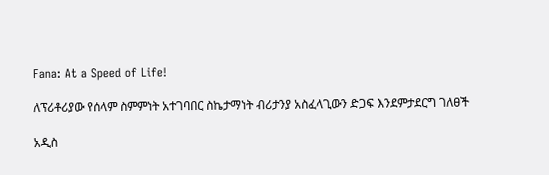Fana: At a Speed of Life!

ለፕሪቶሪያው የሰላም ስምምነት አተገባበር ስኬታማነት ብሪታንያ አስፈላጊውን ድጋፍ እንደምታደርግ ገለፀች

አዲስ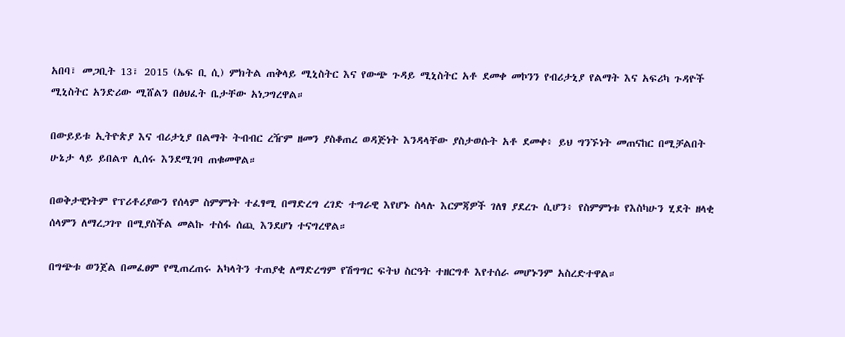አበባ፣ መጋቢት 13፣ 2015 (ኤፍ ቢ ሲ) ምክትል ጠቅላይ ሚኒስትር እና የውጭ ጉዳይ ሚኒስትር አቶ ደመቀ መኮንን የብሪታኒያ የልማት እና አፍሪካ ጉዳዮች ሚኒስትር አንድሪው ሚሸልን በፅህፈት ቤታቸው አነጋግረዋል።

በውይይቱ ኢትዮጵያ እና ብሪታኒያ በልማት ትብብር ረዥም ዘመን ያስቆጠረ ወዳጅነት እንዳላቸው ያስታወሱት አቶ ደመቀ፥ ይህ ግንኙነት መጠናከር በሚቻልበት ሁኔታ ላይ ይበልጥ ሊሰሩ እንደሚገባ ጠቁመዋል።

በወቅታዊነትም የፕሪቶሪያውን የሰላም ስምምነት ተፈፃሚ በማድረግ ረገድ ተግራዊ እየሆኑ ስላሉ እርምጃዎች ገለፃ ያደረጉ ሲሆን፥ የስምምነቱ የእስካሁን ሂደት ዘላቂ ሰላምን ለማረጋገጥ በሚያስችል መልኩ ተስፋ ሰጪ እንደሆነ ተናግረዋል።

በግጭቱ ወንጀል በመፈፀም የሚጠረጠሩ አካላትን ተጠያቂ ለማድረግም የሽግግር ፍትህ ስርዓት ተዘርግቶ እየተሰራ መሆኑንም አስረድተዋል።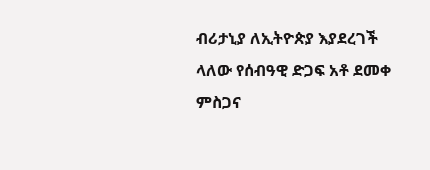ብሪታኒያ ለኢትዮጵያ እያደረገች ላለው የሰብዓዊ ድጋፍ አቶ ደመቀ ምስጋና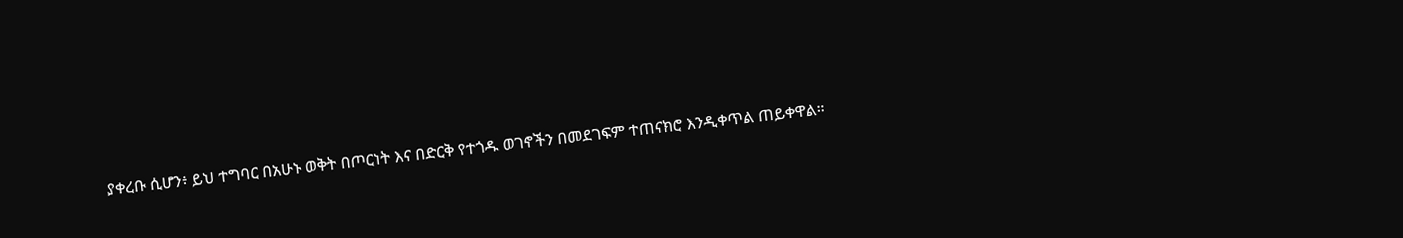ያቀረቡ ሲሆን፥ ይህ ተግባር በአሁኑ ወቅት በጦርነት እና በድርቅ የተጎዱ ወገኖችን በመደገፍም ተጠናክሮ እንዲቀጥል ጠይቀዋል።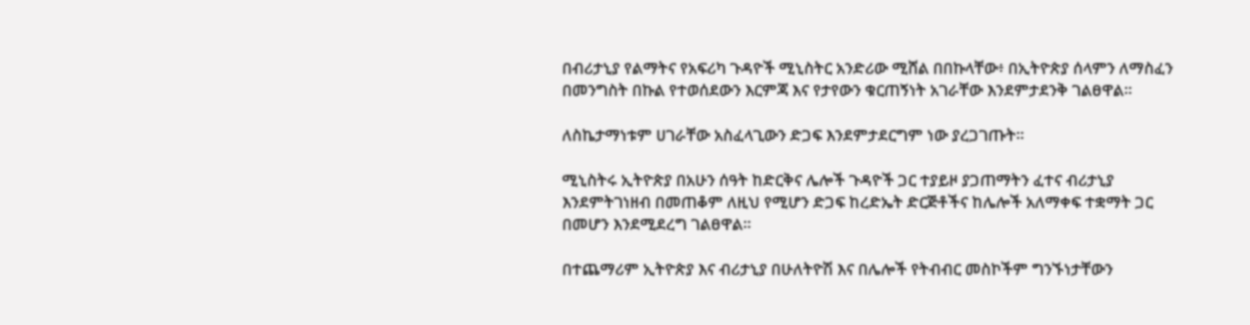በብሪታኒያ የልማትና የአፍሪካ ጉዳዮች ሚኒስትር አንድሪው ሚሸል በበኩላቸው፥ በኢትዮጵያ ሰላምን ለማስፈን በመንግስት በኩል የተወሰደውን እርምጃ እና የታየውን ቁርጠኝነት አገራቸው እንደምታደንቅ ገልፀዋል።

ለስኬታማነቱም ሀገራቸው አስፈላጊውን ድጋፍ እንደምታደርግም ነው ያረጋገጡት።

ሚኒስትሩ ኢትዮጵያ በአሁን ሰዓት ከድርቅና ሌሎች ጉዳዮች ጋር ተያይዞ ያጋጠማትን ፈተና ብሪታኒያ እንደምትገነዘብ በመጠቆም ለዚህ የሚሆን ድጋፍ ከረድኤት ድርጅቶችና ከሌሎች አለማቀፍ ተቋማት ጋር በመሆን እንደሚደረግ ገልፀዋል።

በተጨማሪም ኢትዮጵያ እና ብሪታኒያ በሁለትዮሽ እና በሌሎች የትብብር መስኮችም ግንኙነታቸውን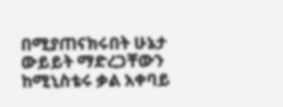በሚያጠናክሩበት ሁኔታ ውይይት ማድረጋቸውን ከሚኒስቴሩ ቃል አቀባይ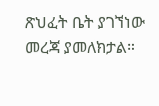ጽህፈት ቤት ያገኘነው መረጃ ያመለክታል።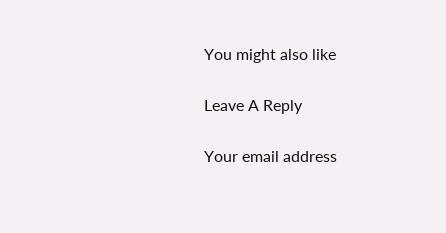You might also like

Leave A Reply

Your email address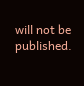will not be published.